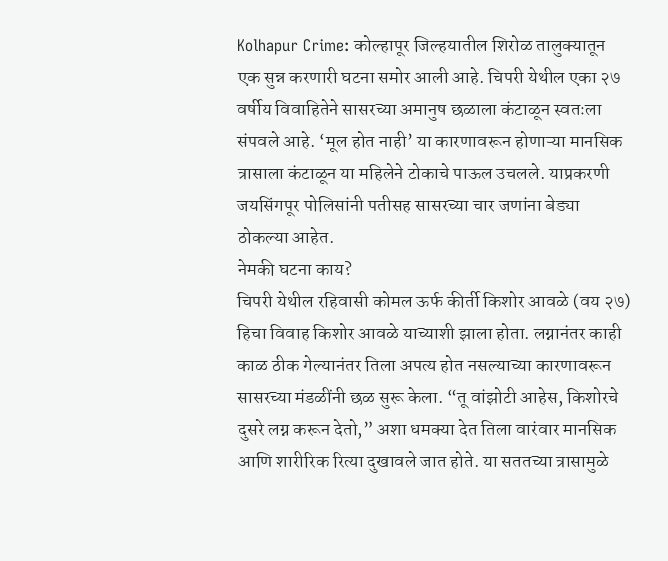Kolhapur Crime: कोल्हापूर जिल्हयातील शिरोळ तालुक्यातून एक सुन्न करणारी घटना समोर आली आहे. चिपरी येथील एका २७ वर्षीय विवाहितेने सासरच्या अमानुष छळाला कंटाळून स्वतःला संपवले आहे. ‘मूल होत नाही’ या कारणावरून होणाऱ्या मानसिक त्रासाला कंटाळून या महिलेने टोकाचे पाऊल उचलले. याप्रकरणी जयसिंगपूर पोलिसांनी पतीसह सासरच्या चार जणांना बेड्या ठोकल्या आहेत.
नेमकी घटना काय?
चिपरी येथील रहिवासी कोमल ऊर्फ कीर्ती किशोर आवळे (वय २७) हिचा विवाह किशोर आवळे याच्याशी झाला होता. लग्नानंतर काही काळ ठीक गेल्यानंतर तिला अपत्य होत नसल्याच्या कारणावरून सासरच्या मंडळींनी छळ सुरू केला. “तू वांझोटी आहेस, किशोरचे दुसरे लग्न करून देतो,” अशा धमक्या देत तिला वारंवार मानसिक आणि शारीरिक रित्या दुखावले जात होते. या सततच्या त्रासामुळे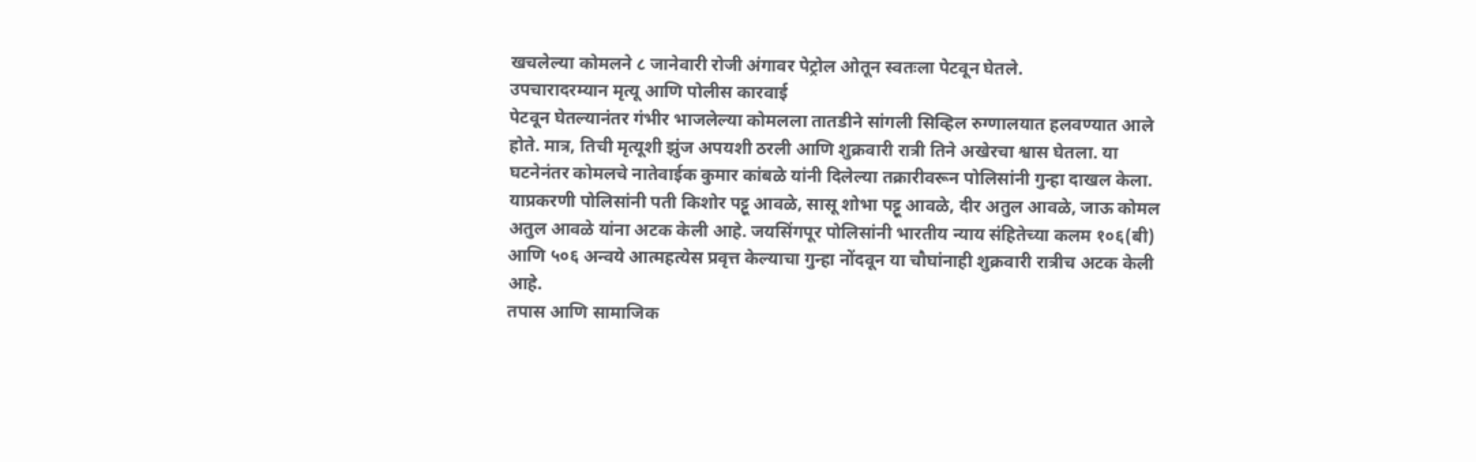खचलेल्या कोमलने ८ जानेवारी रोजी अंगावर पेट्रोल ओतून स्वतःला पेटवून घेतले.
उपचारादरम्यान मृत्यू आणि पोलीस कारवाई
पेटवून घेतल्यानंतर गंभीर भाजलेल्या कोमलला तातडीने सांगली सिव्हिल रुग्णालयात हलवण्यात आले होते. मात्र, तिची मृत्यूशी झुंज अपयशी ठरली आणि शुक्रवारी रात्री तिने अखेरचा श्वास घेतला. या घटनेनंतर कोमलचे नातेवाईक कुमार कांबळे यांनी दिलेल्या तक्रारीवरून पोलिसांनी गुन्हा दाखल केला. याप्रकरणी पोलिसांनी पती किशोर पट्टू आवळे, सासू शोभा पट्टू आवळे, दीर अतुल आवळे, जाऊ कोमल अतुल आवळे यांना अटक केली आहे. जयसिंगपूर पोलिसांनी भारतीय न्याय संहितेच्या कलम १०६(बी) आणि ५०६ अन्वये आत्महत्येस प्रवृत्त केल्याचा गुन्हा नोंदवून या चौघांनाही शुक्रवारी रात्रीच अटक केली आहे.
तपास आणि सामाजिक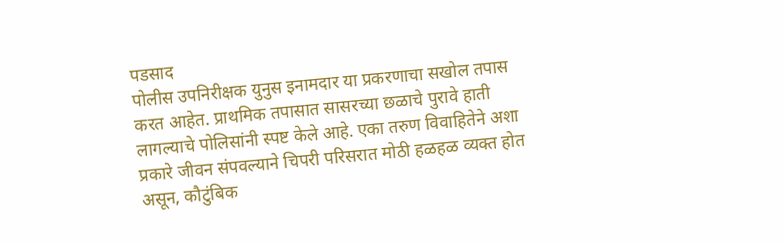पडसाद
पोलीस उपनिरीक्षक युनुस इनामदार या प्रकरणाचा सखोल तपास करत आहेत. प्राथमिक तपासात सासरच्या छळाचे पुरावे हाती लागल्याचे पोलिसांनी स्पष्ट केले आहे. एका तरुण विवाहितेने अशा प्रकारे जीवन संपवल्याने चिपरी परिसरात मोठी हळहळ व्यक्त होत असून, कौटुंबिक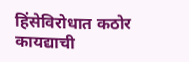हिंसेविरोधात कठोर कायद्याची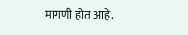मागणी होत आहे.